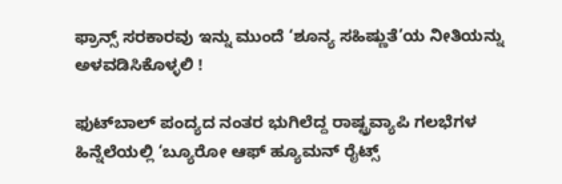ಫ್ರಾನ್ಸ್ ಸರಕಾರವು ಇನ್ನು ಮುಂದೆ ‘ಶೂನ್ಯ ಸಹಿಷ್ಣುತೆ’ಯ ನೀತಿಯನ್ನು ಅಳವಡಿಸಿಕೊಳ್ಳಲಿ !

ಫುಟ್‌ಬಾಲ್ ಪಂದ್ಯದ ನಂತರ ಭುಗಿಲೆದ್ದ ರಾಷ್ಟ್ರವ್ಯಾಪಿ ಗಲಭೆಗಳ ಹಿನ್ನೆಲೆಯಲ್ಲಿ ‘ಬ್ಯೂರೋ ಆಫ್ ಹ್ಯೂಮನ್ ರೈಟ್ಸ್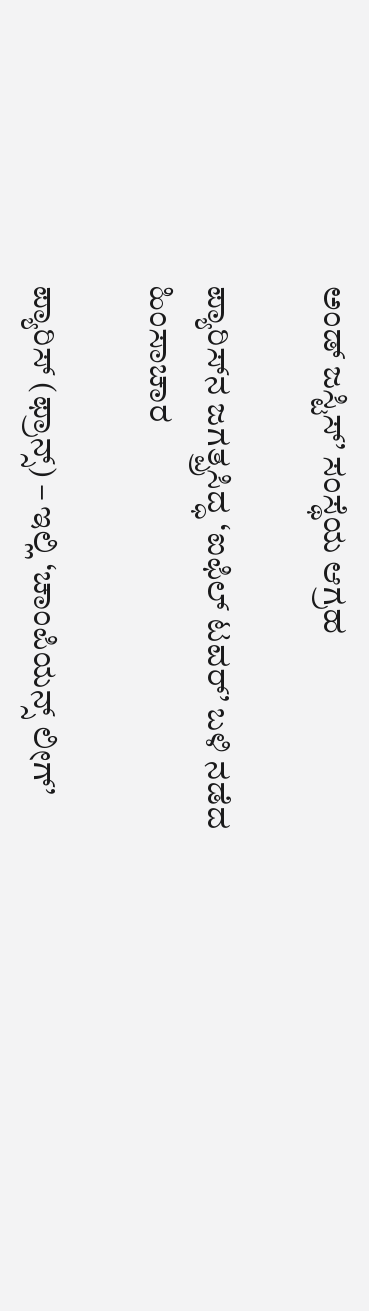ಅಂಡ್ ಜಸ್ಟಿಸ್’ ಸಂಸ್ಥೆಯ ಆಗ್ರಹ

ಪ್ಯಾರಿಸ್‌ನ ಜಗತ್ಪ್ರಸಿದ್ಧ ‘ಐಫಿಲ್ ಟವರ್’ ಬಳಿ ನಡೆದ ಹಿಂಸಾಚಾರ

ಪ್ಯಾರಿಸ್ (ಫ್ರಾನ್ಸ್) – ಇಲ್ಲಿ ‘ಚಾಂಪಿಯನ್ಸ್ ಲೀಗ್’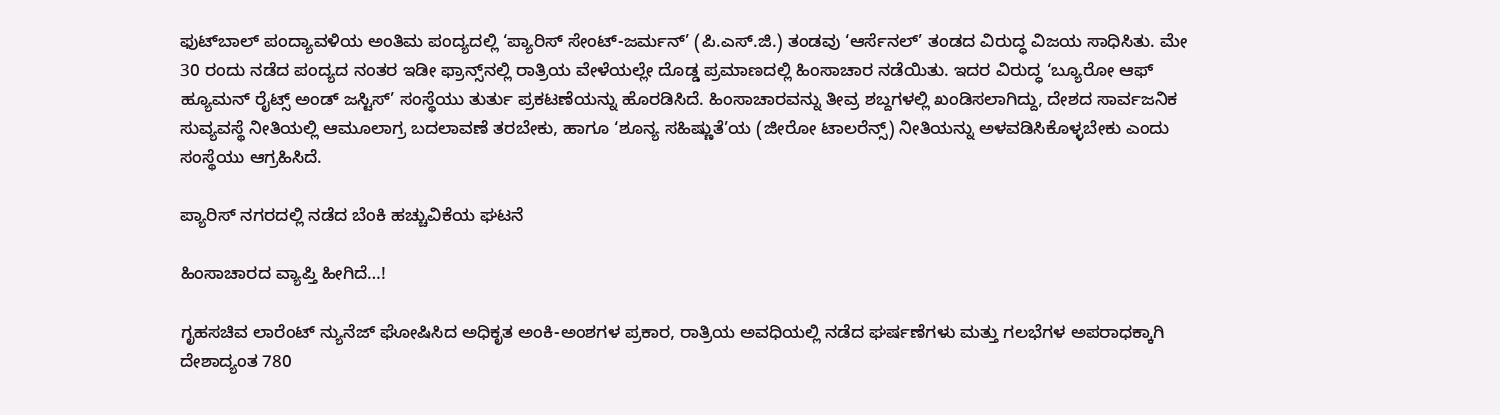ಫುಟ್‌ಬಾಲ್ ಪಂದ್ಯಾವಳಿಯ ಅಂತಿಮ ಪಂದ್ಯದಲ್ಲಿ ‘ಪ್ಯಾರಿಸ್ ಸೇಂಟ್-ಜರ್ಮನ್’ (ಪಿ.ಎಸ್.ಜಿ.) ತಂಡವು ‘ಆರ್ಸೆನಲ್’ ತಂಡದ ವಿರುದ್ಧ ವಿಜಯ ಸಾಧಿಸಿತು. ಮೇ 30 ರಂದು ನಡೆದ ಪಂದ್ಯದ ನಂತರ ಇಡೀ ಫ್ರಾನ್ಸ್‌ನಲ್ಲಿ ರಾತ್ರಿಯ ವೇಳೆಯಲ್ಲೇ ದೊಡ್ಡ ಪ್ರಮಾಣದಲ್ಲಿ ಹಿಂಸಾಚಾರ ನಡೆಯಿತು. ಇದರ ವಿರುದ್ಧ ‘ಬ್ಯೂರೋ ಆಫ್ ಹ್ಯೂಮನ್ ರೈಟ್ಸ್ ಅಂಡ್ ಜಸ್ಟಿಸ್’ ಸಂಸ್ಥೆಯು ತುರ್ತು ಪ್ರಕಟಣೆಯನ್ನು ಹೊರಡಿಸಿದೆ. ಹಿಂಸಾಚಾರವನ್ನು ತೀವ್ರ ಶಬ್ದಗಳಲ್ಲಿ ಖಂಡಿಸಲಾಗಿದ್ದು, ದೇಶದ ಸಾರ್ವಜನಿಕ ಸುವ್ಯವಸ್ಥೆ ನೀತಿಯಲ್ಲಿ ಆಮೂಲಾಗ್ರ ಬದಲಾವಣೆ ತರಬೇಕು, ಹಾಗೂ ‘ಶೂನ್ಯ ಸಹಿಷ್ಣುತೆ’ಯ (ಜೀರೋ ಟಾಲರೆನ್ಸ್) ನೀತಿಯನ್ನು ಅಳವಡಿಸಿಕೊಳ್ಳಬೇಕು ಎಂದು ಸಂಸ್ಥೆಯು ಆಗ್ರಹಿಸಿದೆ.

ಪ್ಯಾರಿಸ್ ನಗರದಲ್ಲಿ ನಡೆದ ಬೆಂಕಿ ಹಚ್ಚುವಿಕೆಯ ಘಟನೆ

ಹಿಂಸಾಚಾರದ ವ್ಯಾಪ್ತಿ ಹೀಗಿದೆ…!

ಗೃಹಸಚಿವ ಲಾರೆಂಟ್ ನ್ಯುನೆಜ್ ಘೋಷಿಸಿದ ಅಧಿಕೃತ ಅಂಕಿ-ಅಂಶಗಳ ಪ್ರಕಾರ, ರಾತ್ರಿಯ ಅವಧಿಯಲ್ಲಿ ನಡೆದ ಘರ್ಷಣೆಗಳು ಮತ್ತು ಗಲಭೆಗಳ ಅಪರಾಧಕ್ಕಾಗಿ ದೇಶಾದ್ಯಂತ 780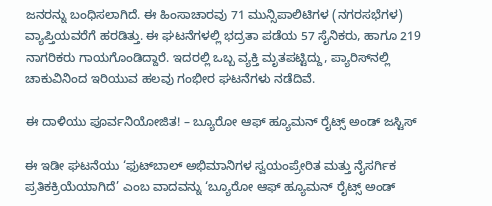ಜನರನ್ನು ಬಂಧಿಸಲಾಗಿದೆ. ಈ ಹಿಂಸಾಚಾರವು 71 ಮುನ್ಸಿಪಾಲಿಟಿಗಳ (ನಗರಸಭೆಗಳ) ವ್ಯಾಪ್ತಿಯವರೆಗೆ ಹರಡಿತ್ತು. ಈ ಘಟನೆಗಳಲ್ಲಿ ಭದ್ರತಾ ಪಡೆಯ 57 ಸೈನಿಕರು, ಹಾಗೂ 219 ನಾಗರಿಕರು ಗಾಯಗೊಂಡಿದ್ದಾರೆ. ಇದರಲ್ಲಿ ಒಬ್ಬ ವ್ಯಕ್ತಿ ಮೃತಪಟ್ಟಿದ್ದು, ಪ್ಯಾರಿಸ್‌ನಲ್ಲಿ ಚಾಕುವಿನಿಂದ ಇರಿಯುವ ಹಲವು ಗಂಭೀರ ಘಟನೆಗಳು ನಡೆದಿವೆ.

ಈ ದಾಳಿಯು ಪೂರ್ವನಿಯೋಜಿತ! – ಬ್ಯೂರೋ ಆಫ್ ಹ್ಯೂಮನ್ ರೈಟ್ಸ್ ಅಂಡ್ ಜಸ್ಟಿಸ್

ಈ ಇಡೀ ಘಟನೆಯು ‘ಫುಟ್‌ಬಾಲ್ ಅಭಿಮಾನಿಗಳ ಸ್ವಯಂಪ್ರೇರಿತ ಮತ್ತು ನೈಸರ್ಗಿಕ ಪ್ರತಿಕಕ್ರಿಯೆಯಾಗಿದೆ’ ಎಂಬ ವಾದವನ್ನು ‘ಬ್ಯೂರೋ ಆಫ್ ಹ್ಯೂಮನ್ ರೈಟ್ಸ್ ಅಂಡ್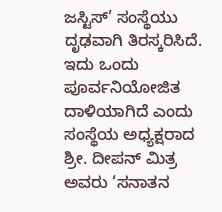ಜಸ್ಟಿಸ್’ ಸಂಸ್ಥೆಯು ದೃಢವಾಗಿ ತಿರಸ್ಕರಿಸಿದೆ. ಇದು ಒಂದು ಪೂರ್ವನಿಯೋಜಿತ ದಾಳಿಯಾಗಿದೆ ಎಂದು ಸಂಸ್ಥೆಯ ಅಧ್ಯಕ್ಷರಾದ ಶ್ರೀ. ದೀಪನ್ ಮಿತ್ರ ಅವರು ‘ಸನಾತನ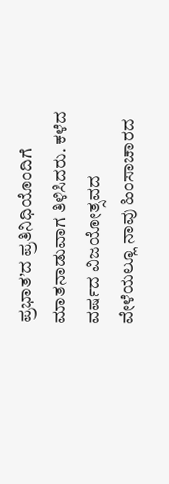ಪ್ರಭಾತ’ದ ಪ್ರತಿನಿಧಿಯೊಂದಿಗೆ ಮಾತನಾಡುವಾಗ ತಿಳಿಸಿದರು. ಕಳೆದ ವರ್ಷದ ವಿಜಯೋತ್ಸವದ ವೇಳೆಯಲ್ಲೂ ನಾವು ಹಿಂಸಾಚಾರದ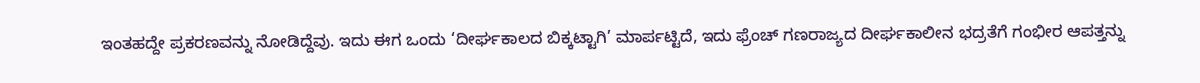ಇಂತಹದ್ದೇ ಪ್ರಕರಣವನ್ನು ನೋಡಿದ್ದೆವು. ಇದು ಈಗ ಒಂದು ‘ದೀರ್ಘಕಾಲದ ಬಿಕ್ಕಟ್ಟಾಗಿ’ ಮಾರ್ಪಟ್ಟಿದೆ, ಇದು ಫ್ರೆಂಚ್ ಗಣರಾಜ್ಯದ ದೀರ್ಘಕಾಲೀನ ಭದ್ರತೆಗೆ ಗಂಭೀರ ಆಪತ್ತನ್ನು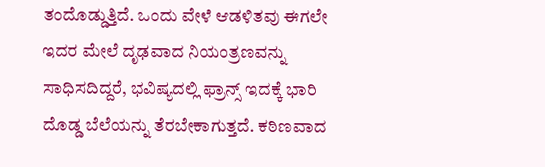ತಂದೊಡ್ಡುತ್ತಿದೆ. ಒಂದು ವೇಳೆ ಆಡಳಿತವು ಈಗಲೇ ಇದರ ಮೇಲೆ ದೃಢವಾದ ನಿಯಂತ್ರಣವನ್ನು ಸಾಧಿಸದಿದ್ದರೆ, ಭವಿಷ್ಯದಲ್ಲಿ ಫ್ರಾನ್ಸ್ ಇದಕ್ಕೆ ಭಾರಿ ದೊಡ್ಡ ಬೆಲೆಯನ್ನು ತೆರಬೇಕಾಗುತ್ತದೆ. ಕಠಿಣವಾದ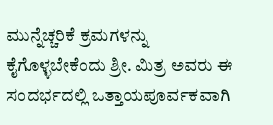ಮುನ್ನೆಚ್ಚರಿಕೆ ಕ್ರಮಗಳನ್ನು ಕೈಗೊಳ್ಳಬೇಕೆಂದು ಶ್ರೀ. ಮಿತ್ರ ಅವರು ಈ ಸಂದರ್ಭದಲ್ಲಿ ಒತ್ತಾಯಪೂರ್ವಕವಾಗಿ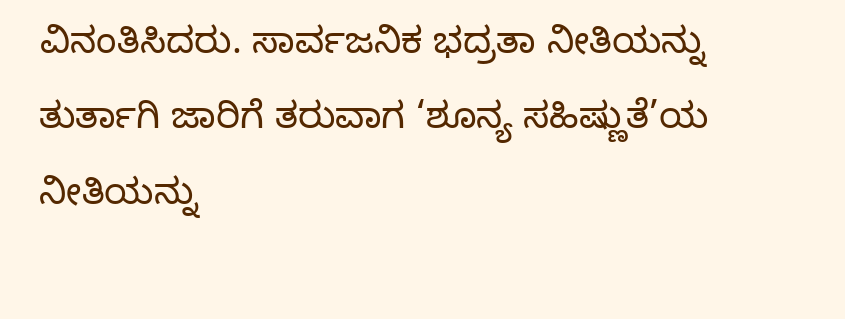ವಿನಂತಿಸಿದರು. ಸಾರ್ವಜನಿಕ ಭದ್ರತಾ ನೀತಿಯನ್ನು ತುರ್ತಾಗಿ ಜಾರಿಗೆ ತರುವಾಗ ‘ಶೂನ್ಯ ಸಹಿಷ್ಣುತೆ’ಯ ನೀತಿಯನ್ನು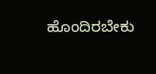ಹೊಂದಿರಬೇಕು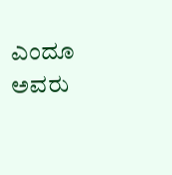ಎಂದೂ ಅವರು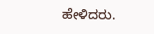ಹೇಳಿದರು.